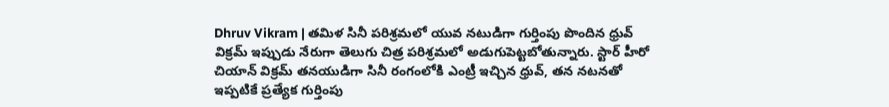Dhruv Vikram | తమిళ సినీ పరిశ్రమలో యువ నటుడిగా గుర్తింపు పొందిన ధ్రువ్ విక్రమ్ ఇప్పుడు నేరుగా తెలుగు చిత్ర పరిశ్రమలో అడుగుపెట్టబోతున్నారు. స్టార్ హీరో చియాన్ విక్రమ్ తనయుడిగా సినీ రంగంలోకి ఎంట్రీ ఇచ్చిన ధ్రువ్, తన నటనతో ఇప్పటికే ప్రత్యేక గుర్తింపు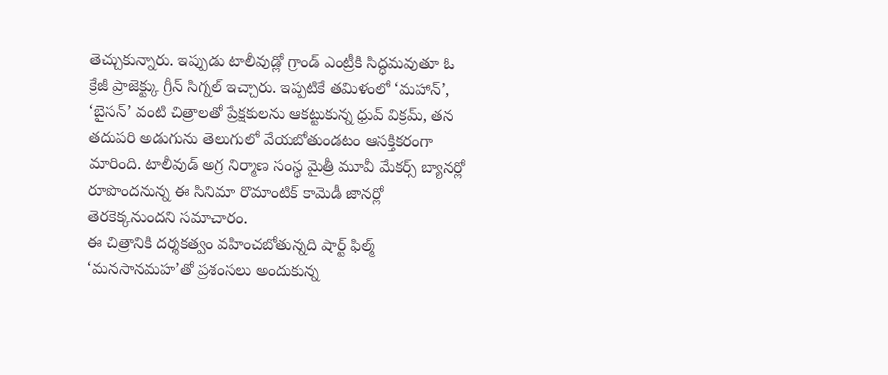తెచ్చుకున్నారు. ఇప్పుడు టాలీవుడ్లో గ్రాండ్ ఎంట్రీకి సిద్ధమవుతూ ఓ క్రేజీ ప్రాజెక్ట్కు గ్రీన్ సిగ్నల్ ఇచ్చారు. ఇప్పటికే తమిళంలో ‘మహాన్’, ‘బైసన్’ వంటి చిత్రాలతో ప్రేక్షకులను ఆకట్టుకున్న ధ్రువ్ విక్రమ్, తన తదుపరి అడుగును తెలుగులో వేయబోతుండటం ఆసక్తికరంగా మారింది. టాలీవుడ్ అగ్ర నిర్మాణ సంస్థ మైత్రీ మూవీ మేకర్స్ బ్యానర్లో రూపొందనున్న ఈ సినిమా రొమాంటిక్ కామెడీ జానర్లో తెరకెక్కనుందని సమాచారం.
ఈ చిత్రానికి దర్శకత్వం వహించబోతున్నది షార్ట్ ఫిల్మ్ ‘మనసానమహ’తో ప్రశంసలు అందుకున్న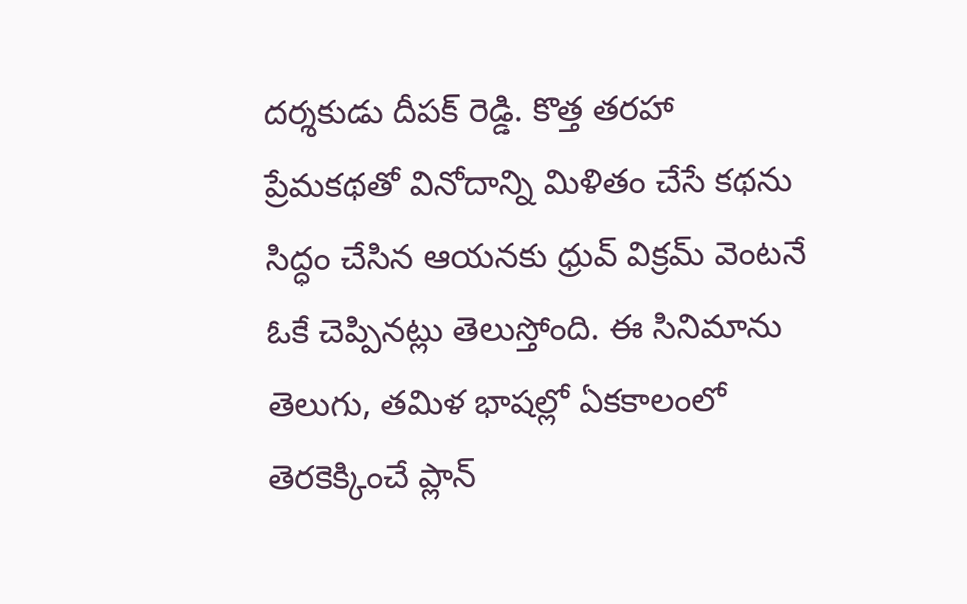దర్శకుడు దీపక్ రెడ్డి. కొత్త తరహా ప్రేమకథతో వినోదాన్ని మిళితం చేసే కథను సిద్ధం చేసిన ఆయనకు ధ్రువ్ విక్రమ్ వెంటనే ఓకే చెప్పినట్లు తెలుస్తోంది. ఈ సినిమాను తెలుగు, తమిళ భాషల్లో ఏకకాలంలో తెరకెక్కించే ప్లాన్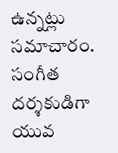ఉన్నట్లు సమాచారం. సంగీత దర్శకుడిగా యువ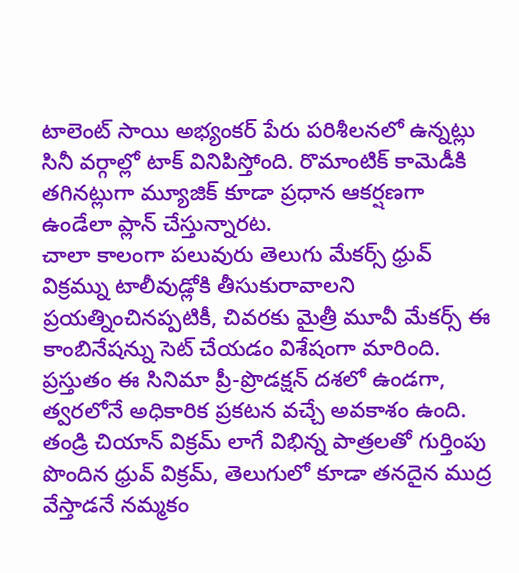టాలెంట్ సాయి అభ్యంకర్ పేరు పరిశీలనలో ఉన్నట్లు సినీ వర్గాల్లో టాక్ వినిపిస్తోంది. రొమాంటిక్ కామెడీకి తగినట్లుగా మ్యూజిక్ కూడా ప్రధాన ఆకర్షణగా ఉండేలా ప్లాన్ చేస్తున్నారట.
చాలా కాలంగా పలువురు తెలుగు మేకర్స్ ధ్రువ్ విక్రమ్ను టాలీవుడ్లోకి తీసుకురావాలని ప్రయత్నించినప్పటికీ, చివరకు మైత్రీ మూవీ మేకర్స్ ఈ కాంబినేషన్ను సెట్ చేయడం విశేషంగా మారింది. ప్రస్తుతం ఈ సినిమా ప్రీ-ప్రొడక్షన్ దశలో ఉండగా, త్వరలోనే అధికారిక ప్రకటన వచ్చే అవకాశం ఉంది. తండ్రి చియాన్ విక్రమ్ లాగే విభిన్న పాత్రలతో గుర్తింపు పొందిన ధ్రువ్ విక్రమ్, తెలుగులో కూడా తనదైన ముద్ర వేస్తాడనే నమ్మకం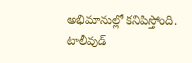అభిమానుల్లో కనిపిస్తోంది. టాలీవుడ్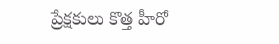ప్రేక్షకులు కొత్త హీరో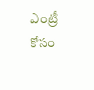ఎంట్రీ కోసం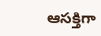ఆసక్తిగా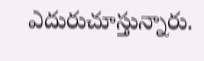ఎదురుచూస్తున్నారు.